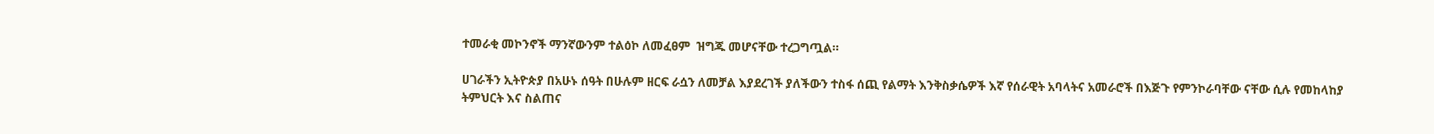ተመራቂ መኮንኖች ማንኛውንም ተልዕኮ ለመፈፀም  ዝግጁ መሆናቸው ተረጋግጧል።

ሀገራችን ኢትዮጵያ በአሁኑ ሰዓት በሁሉም ዘርፍ ራሷን ለመቻል እያደረገች ያለችውን ተስፋ ሰጪ የልማት እንቅስቃሴዎች እኛ የሰራዊት አባላትና አመራሮች በእጅጉ የምንኮራባቸው ናቸው ሲሉ የመከላከያ ትምህርት እና ስልጠና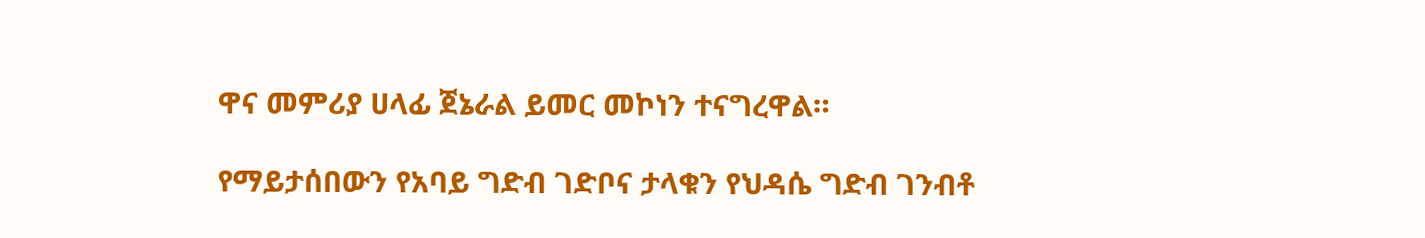ዋና መምሪያ ሀላፊ ጀኔራል ይመር መኮነን ተናግረዋል።

የማይታሰበውን የአባይ ግድብ ገድቦና ታላቁን የህዳሴ ግድብ ገንብቶ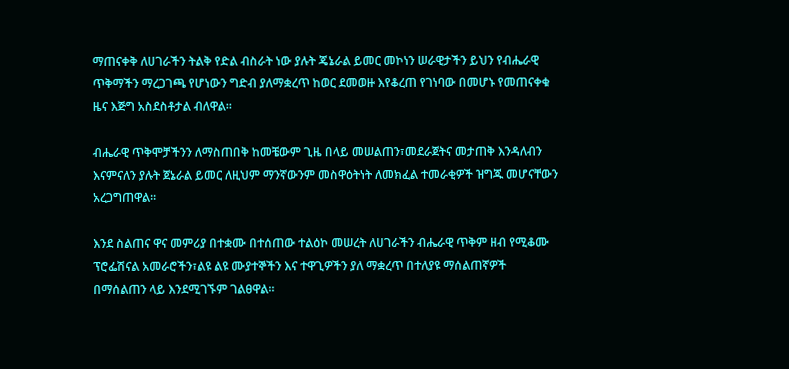ማጠናቀቅ ለሀገራችን ትልቅ የድል ብስራት ነው ያሉት ጄኔራል ይመር መኮነን ሠራዊታችን ይህን የብሔራዊ ጥቅማችን ማረጋገጫ የሆነውን ግድብ ያለማቋረጥ ከወር ደመወዙ እየቆረጠ የገነባው በመሆኑ የመጠናቀቁ ዜና እጅግ አስደስቶታል ብለዋል።

ብሔራዊ ጥቅሞቻችንን ለማስጠበቅ ከመቼውም ጊዜ በላይ መሠልጠን፣መደራጀትና መታጠቅ እንዳለብን እናምናለን ያሉት ጀኔራል ይመር ለዚህም ማንኛውንም መስዋዕትነት ለመክፈል ተመራቂዎች ዝግጁ መሆናቸውን አረጋግጠዋል።

እንደ ስልጠና ዋና መምሪያ በተቋሙ በተሰጠው ተልዕኮ መሠረት ለሀገራችን ብሔራዊ ጥቅም ዘብ የሚቆሙ ፕሮፌሽናል አመራሮችን፣ልዩ ልዩ ሙያተኞችን እና ተዋጊዎችን ያለ ማቋረጥ በተለያዩ ማሰልጠኛዎች በማሰልጠን ላይ እንደሚገኙም ገልፀዋል።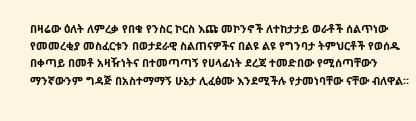በዛሬው ዕለት ለምረቃ የበቁ የንስር ኮርስ እጩ መኮንኖች ለተከታታይ ወራቶች ሰልጥነው የመመረቂያ መስፈርቱን በወታደራዊ ስልጠናዎችና በልዩ ልዩ የግንባታ ትምህርቶች የወሰዱ በቀጣይ በመቶ አዛዥነትና በተመጣጣኝ የሀላፊነት ደረጃ ተመድበው የሚሰጣቸውን ማንኛውንም ግዳጅ በአስተማማኝ ሁኔታ ሊፈፅሙ እንደሚችሉ የታመነባቸው ናቸው ብለዋል።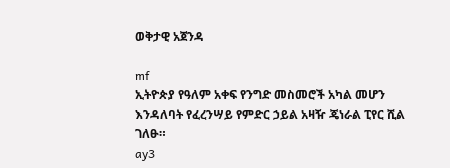ወቅታዊ አጀንዳ

mf
ኢትዮጵያ የዓለም አቀፍ የንግድ መስመሮች አካል መሆን እንዳለባት የፈረንሣይ የምድር ኃይል አዛዥ ጄነራል ፒየር ሺል ገለፁ።
ay3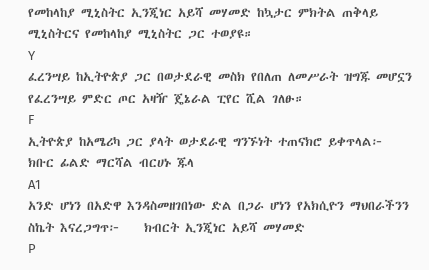የመከላከያ ሚኒስትር ኢንጂነር አይሻ መሃመድ ከኳታር ምክትል ጠቅላይ ሚኒስትርና የመከላከያ ሚኒስትር ጋር ተወያዩ።
Y
ፈረንሣይ ከኢትዮጵያ ጋር በወታደራዊ መስክ የበለጠ ለመሥራት ዝግጁ መሆኗን የፈረንሣይ ምድር ጦር አዛዥ ጄኔራል ፒየር ሺል ገለፁ።
F
ኢትዮጵያ ከአሜሪካ ጋር ያላት ወታደራዊ ግንኙነት ተጠናክሮ ይቀጥላል፦   ክቡር ፊልድ ማርሻል ብርሀኑ ጁላ
A1
አንድ ሆነን በአድዋ እንዳስመዘገበነው ድል በጋራ ሆነን የአክሲዮን ማህበራችንን ስኬት እናረጋግጥ፦    ክብርት ኢንጂነር አይሻ መሃመድ
P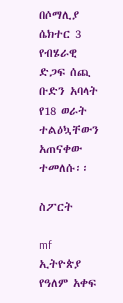በሶማሊያ ሴክተር 3 የብሄራዊ ድጋፍ ሰጪ ቡድን አባላት የ18 ወራት ተልዕኳቸውን አጠናቀው ተመለሱ፡፡

ስፖርት

mf
ኢትዮጵያ የዓለም አቀፍ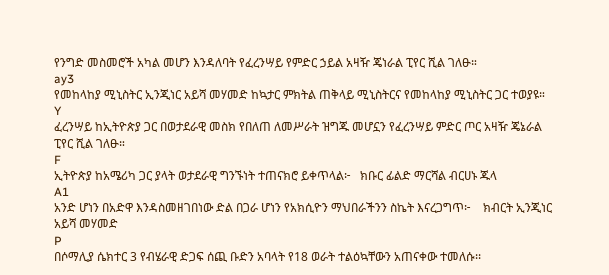የንግድ መስመሮች አካል መሆን እንዳለባት የፈረንሣይ የምድር ኃይል አዛዥ ጄነራል ፒየር ሺል ገለፁ።
ay3
የመከላከያ ሚኒስትር ኢንጂነር አይሻ መሃመድ ከኳታር ምክትል ጠቅላይ ሚኒስትርና የመከላከያ ሚኒስትር ጋር ተወያዩ።
Y
ፈረንሣይ ከኢትዮጵያ ጋር በወታደራዊ መስክ የበለጠ ለመሥራት ዝግጁ መሆኗን የፈረንሣይ ምድር ጦር አዛዥ ጄኔራል ፒየር ሺል ገለፁ።
F
ኢትዮጵያ ከአሜሪካ ጋር ያላት ወታደራዊ ግንኙነት ተጠናክሮ ይቀጥላል፦   ክቡር ፊልድ ማርሻል ብርሀኑ ጁላ
A1
አንድ ሆነን በአድዋ እንዳስመዘገበነው ድል በጋራ ሆነን የአክሲዮን ማህበራችንን ስኬት እናረጋግጥ፦    ክብርት ኢንጂነር አይሻ መሃመድ
P
በሶማሊያ ሴክተር 3 የብሄራዊ ድጋፍ ሰጪ ቡድን አባላት የ18 ወራት ተልዕኳቸውን አጠናቀው ተመለሱ፡፡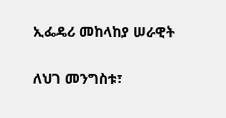ኢፌዴሪ መከላከያ ሠራዊት

ለህገ መንግስቱ፣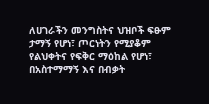ለሀገራችን መንግስትና ህዝቦች ፍፁም ታማኝ የሆነ፣ ጦርነትን የሚያቆም የልህቀትና የፍቅር ማዕከል የሆነ፣ በአስተማማኝ እና በብቃት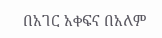በአገር አቀፍና በአለም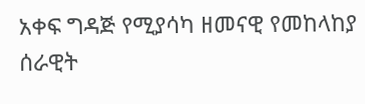አቀፍ ግዳጅ የሚያሳካ ዘመናዊ የመከላከያ ሰራዊት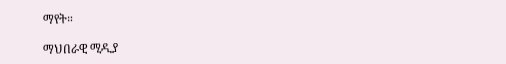ማየት።

ማህበራዊ ሚዲያ